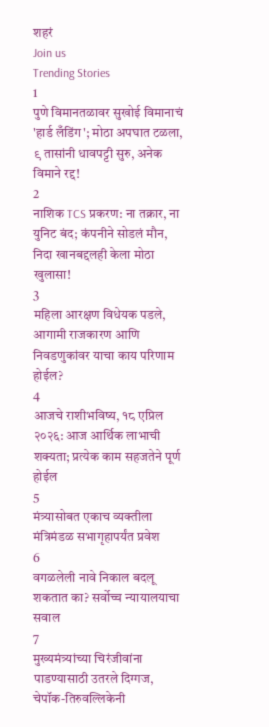शहरं
Join us
Trending Stories
1
पुणे विमानतळावर सुखोई विमानाचं 'हार्ड लँडिंग'; मोठा अपघात टळला, ९ तासांनी धावपट्टी सुरु, अनेक विमाने रद्द!
2
नाशिक TCS प्रकरण: ना तक्रार, ना युनिट बंद; कंपनीने सोडलं मौन, निदा खानबद्दलही केला मोठा खुलासा!
3
महिला आरक्षण विधेयक पडले, आगामी राजकारण आणि निवडणुकांवर याचा काय परिणाम होईल?
4
आजचे राशीभविष्य, १८ एप्रिल २०२६: आज आर्थिक लाभाची शक्यता; प्रत्येक काम सहजतेने पूर्ण होईल
5
मंत्र्यासोबत एकाच व्यक्तीला मंत्रिमंडळ सभागृहापर्यंत प्रवेश
6
वगळलेली नावे निकाल बदलू शकतात का? सर्वोच्च न्यायालयाचा सवाल
7
मुख्यमंत्र्यांच्या चिरंजीवांना पाडण्यासाठी उतरले दिग्गज, चेपॉक-तिरुवल्लिकेनी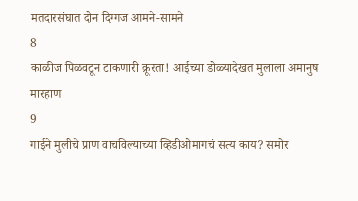मतदारसंघात दोन दिग्गज आमने-सामने
8
काळीज पिळवटून टाकणारी क्रूरता! आईच्या डोळ्यादेखत मुलाला अमानुष मारहाण
9
गाईने मुलीचे प्राण वाचविल्याच्या व्हिडीओमागचं सत्य काय? समोर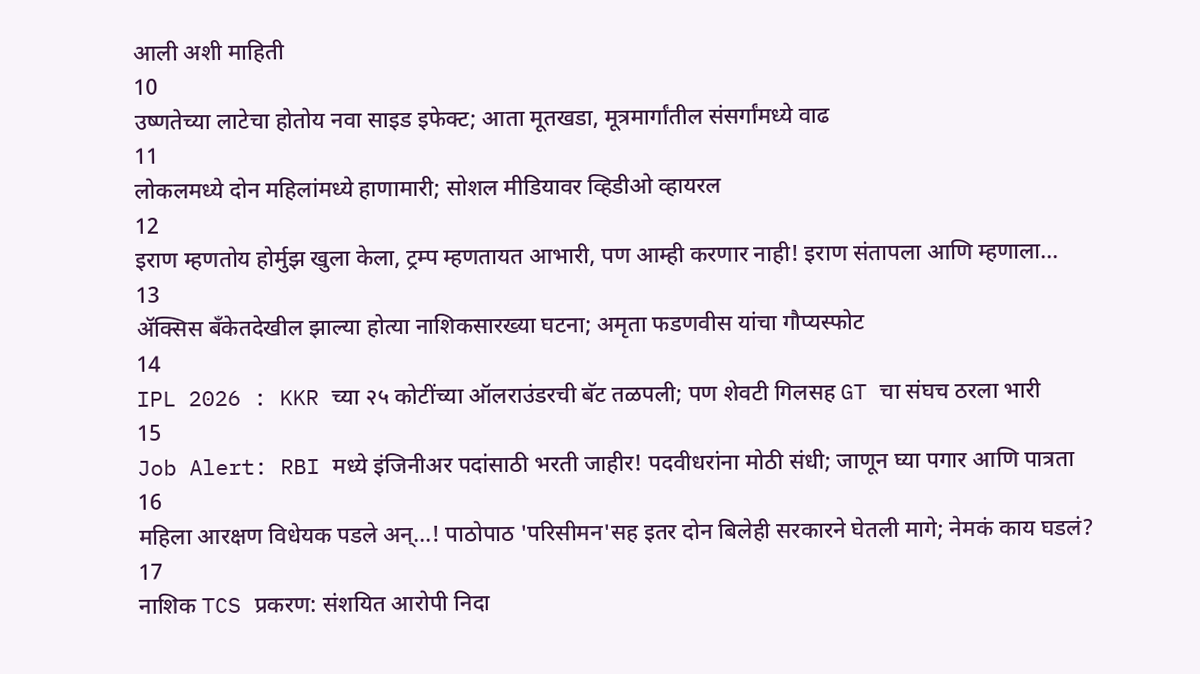आली अशी माहिती
10
उष्णतेच्या लाटेचा होतोय नवा साइड इफेक्ट; आता मूतखडा, मूत्रमार्गांतील संसर्गांमध्ये वाढ
11
लोकलमध्ये दोन महिलांमध्ये हाणामारी; सोशल मीडियावर व्हिडीओ व्हायरल
12
इराण म्हणतोय होर्मुझ खुला केला, ट्रम्प म्हणतायत आभारी, पण आम्ही करणार नाही! इराण संतापला आणि म्हणाला...
13
ॲक्सिस बँकेतदेखील झाल्या होत्या नाशिकसारख्या घटना; अमृता फडणवीस यांचा गौप्यस्फोट
14
IPL 2026 : KKR च्या २५ कोटींच्या ऑलराउंडरची बॅट तळपली; पण शेवटी गिलसह GT चा संघच ठरला भारी
15
Job Alert: RBI मध्ये इंजिनीअर पदांसाठी भरती जाहीर! पदवीधरांना मोठी संधी; जाणून घ्या पगार आणि पात्रता
16
महिला आरक्षण विधेयक पडले अन्...! पाठोपाठ 'परिसीमन'सह इतर दोन बिलेही सरकारने घेतली मागे; नेमकं काय घडलं?
17
नाशिक TCS प्रकरण: संशयित आरोपी निदा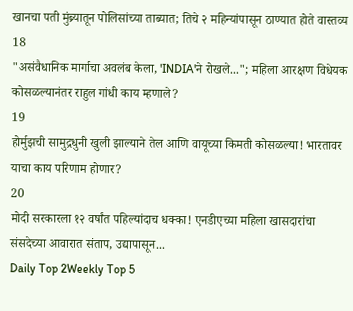खानचा पती मुंब्र्यातून पोलिसांच्या ताब्यात; तिचे २ महिन्यांपासून ठाण्यात होते वास्तव्य
18
"असंवैधानिक मार्गाचा अवलंब केला, 'INDIA'ने रोखले..."; महिला आरक्षण विधेयक कोसळल्यानंतर राहुल गांधी काय म्हणाले?
19
होर्मुझची सामुद्रधुनी खुली झाल्याने तेल आणि वायूच्या किमती कोसळल्या! भारतावर याचा काय परिणाम होणार?
20
मोदी सरकारला १२ वर्षांत पहिल्यांदाच धक्का! एनडीएच्या महिला खासदारांचा संसदेच्या आवारात संताप, उद्यापासून...
Daily Top 2Weekly Top 5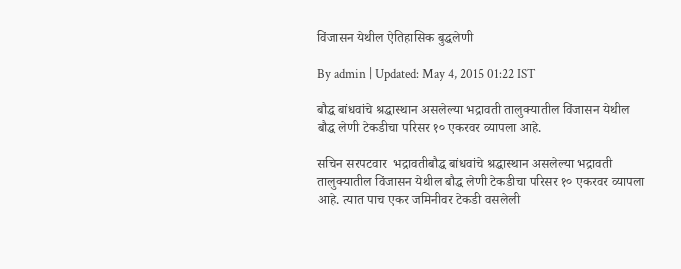विंजासन येथील ऐतिहासिक बुद्धलेणी

By admin | Updated: May 4, 2015 01:22 IST

बौद्ध बांधवांचे श्रद्धास्थान असलेल्या भद्रावती तालुक्यातील विंजासन येथील बौद्ध लेणी टेकडीचा परिसर १० एकरवर व्यापला आहे.

सचिन सरपटवार  भद्रावतीबौद्ध बांधवांचे श्रद्धास्थान असलेल्या भद्रावती तालुक्यातील विंजासन येथील बौद्ध लेणी टेकडीचा परिसर १० एकरवर व्यापला आहे. त्यात पाच एकर जमिनीवर टेकडी वसलेली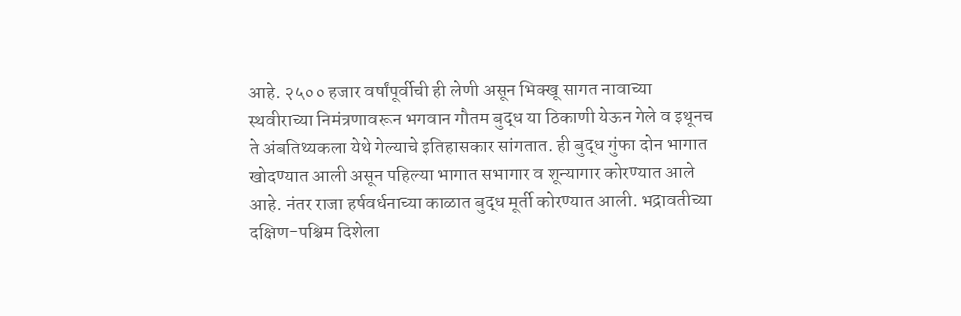आहे. २५०० हजार वर्षांपूर्वीची ही लेणी असून भिक्खू सागत नावाच्या स्थवीराच्या निमंत्रणावरून भगवान गौतम बुद्ध या ठिकाणी येऊन गेले व इथूनच ते अंबतिथ्यकला येथे गेल्याचे इतिहासकार सांगतात. ही बुद्ध गुंफा दोन भागात खोदण्यात आली असून पहिल्या भागात सभागार व शून्यागार कोरण्यात आले आहे. नंतर राजा हर्षवर्धनाच्या काळात बुद्ध मूर्ती कोरण्यात आली. भद्रावतीच्या दक्षिण-पश्चिम दिशेला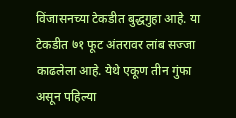विंजासनच्या टेकडीत बुद्धगुहा आहे. या टेकडीत ७१ फूट अंतरावर लांब सज्जा काढलेला आहे. येथे एकूण तीन गुंफा असून पहिल्या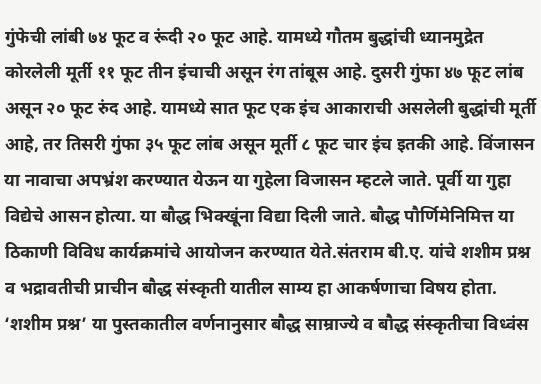गुंफेची लांबी ७४ फूट व रूंदी २० फूट आहे. यामध्ये गौतम बुद्धांची ध्यानमुद्रेत कोरलेली मूर्ती ११ फूट तीन इंचाची असून रंग तांबूस आहे. दुसरी गुंफा ४७ फूट लांब असून २० फूट रुंद आहे. यामध्ये सात फूट एक इंच आकाराची असलेली बुद्धांची मूर्ती आहे, तर तिसरी गुंफा ३५ फूट लांब असून मूर्ती ८ फूट चार इंच इतकी आहे. विंजासन या नावाचा अपभ्रंश करण्यात येऊन या गुहेला विजासन म्हटले जाते. पूर्वी या गुहा विद्येचे आसन होत्या. या बौद्ध भिक्खूंना विद्या दिली जाते. बौद्ध पौर्णिमेनिमित्त या ठिकाणी विविध कार्यक्रमांचे आयोजन करण्यात येते.संतराम बी.ए. यांचे शशीम प्रश्न व भद्रावतीची प्राचीन बौद्ध संस्कृती यातील साम्य हा आकर्षणाचा विषय होता. ‘शशीम प्रश्न’ या पुस्तकातील वर्णनानुसार बौद्ध साम्राज्ये व बौद्ध संस्कृतीचा विध्वंस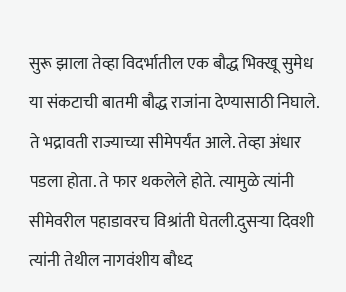सुरू झाला तेव्हा विदर्भातील एक बौद्ध भिक्खू सुमेध या संकटाची बातमी बौद्ध राजांना देण्यासाठी निघाले. ते भद्रावती राज्याच्या सीमेपर्यंत आले. तेव्हा अंधार पडला होता. ते फार थकलेले होते. त्यामुळे त्यांनी सीमेवरील पहाडावरच विश्रांती घेतली.दुसऱ्या दिवशी त्यांनी तेथील नागवंशीय बौध्द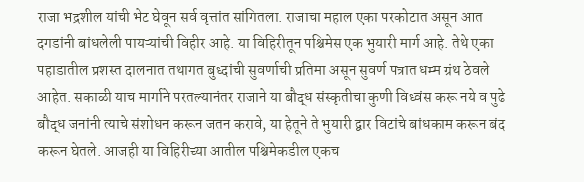राजा भद्रशील यांची भेट घेवून सर्व वृत्तांत सांगितला. राजाचा महाल एका परकोटात असून आत दगडांनी बांधलेली पायऱ्यांची विहीर आहे. या विहिरीतून पश्चिमेस एक भुयारी मार्ग आहे. तेथे एका पहाडातील प्रशस्त दालनात तथागत बुध्दांची सुवर्णाची प्रतिमा असून सुवर्ण पत्रात धम्म ग्रंथ ठेवले आहेत. सकाळी याच मार्गाने परतल्यानंतर राजाने या बौद्ध संस्कृतीचा कुणी विध्वंस करू नये व पुढे बौद्ध जनांनी त्याचे संशोधन करून जतन करावे, या हेतूने ते भुयारी द्वार विटांचे बांधकाम करून बंद करून घेतले. आजही या विहिरीच्या आतील पश्चिमेकडील एकच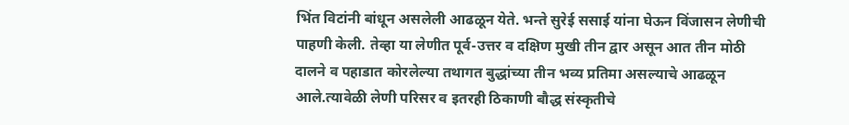भिंत विटांनी बांधून असलेली आढळून येते. भन्ते सुरेई ससाई यांना घेऊन विंजासन लेणीची पाहणी केली. तेव्हा या लेणीत पूर्व-उत्तर व दक्षिण मुखी तीन द्वार असून आत तीन मोठी दालने व पहाडात कोरलेल्या तथागत बुद्धांच्या तीन भव्य प्रतिमा असल्याचे आढळून आले.त्यावेळी लेणी परिसर व इतरही ठिकाणी बौद्ध संस्कृतीचे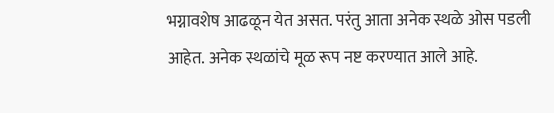भग्नावशेष आढळून येत असत. परंतु आता अनेक स्थळे ओस पडली आहेत. अनेक स्थळांचे मूळ रूप नष्ट करण्यात आले आहे.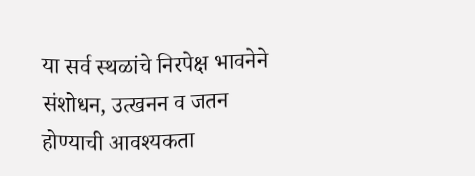या सर्व स्थळांचे निरपेक्ष भावनेने संशोधन, उत्खनन व जतन होण्याची आवश्यकता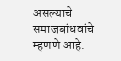असल्याचे समाजबांधवांचे म्हणणे आहे.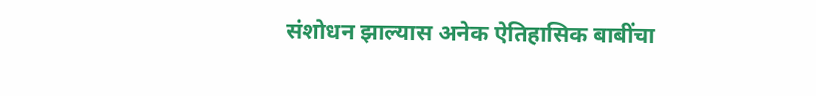संशोधन झाल्यास अनेक ऐतिहासिक बाबींचा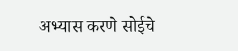अभ्यास करणे सोईचे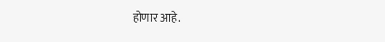होणार आहे.